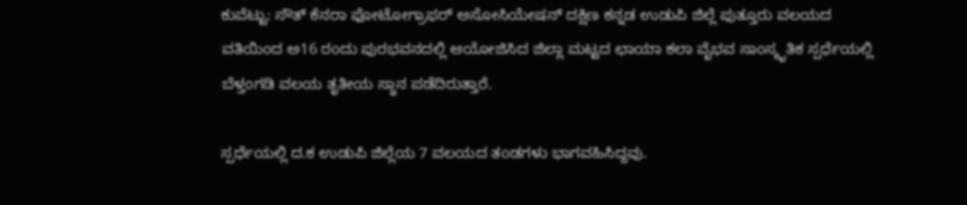ಕುವೆಟ್ಟು: ಸೌತ್ ಕೆನರಾ ಫೋಟೋಗ್ರಾಫರ್ ಅಸೋಸಿಯೇಷನ್ ದಕ್ಷಿಣ ಕನ್ನಡ ಉಡುಪಿ ಜಿಲ್ಲೆ ಪುತ್ತೂರು ವಲಯದ ವತಿಯಿಂದ ಅ16 ರoದು ಪುರಭವನದಲ್ಲಿ ಆಯೋಜಿಸಿದ ಜಿಲ್ಲಾ ಮಟ್ಟದ ಛಾಯಾ ಕಲಾ ವೈಭವ ಸಾಂಸ್ಕೃತಿಕ ಸ್ಪರ್ಧೆಯಲ್ಲಿ ಬೆಳ್ತಂಗಡಿ ವಲಯ ತೃತೀಯ ಸ್ಥಾನ ಪಡೆದಿರುತ್ತಾರೆ.

ಸ್ಪರ್ಧೆಯಲ್ಲಿ ದ.ಕ ಉಡುಪಿ ಜಿಲ್ಲೆಯ 7 ವಲಯದ ತoಡಗಳು ಭಾಗವಹಿಸಿದ್ದವು.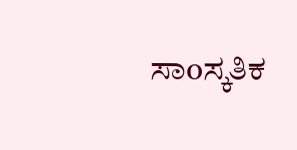ಸಾoಸ್ಕತಿಕ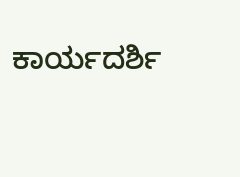ಕಾರ್ಯದರ್ಶಿ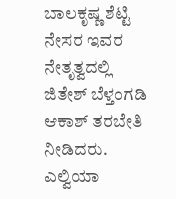ಬಾಲಕೃಷ್ಣ ಶೆಟ್ಟಿ ನೇಸರ ಇವರ ನೇತೃತ್ವದಲ್ಲಿ ಜಿತೇಶ್ ಬೆಳ್ತಂಗಡಿ ಆಕಾಶ್ ತರಬೇತಿ ನೀಡಿದರು. ಎಲ್ವಿಯಾ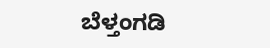ಬೆಳ್ತಂಗಡಿ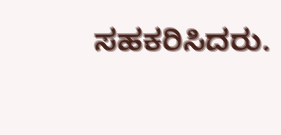ಸಹಕರಿಸಿದರು.